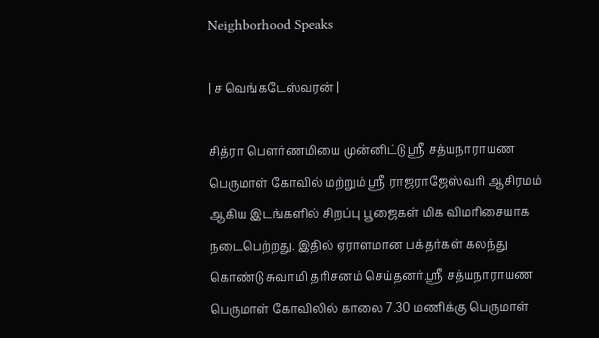Neighborhood Speaks

| ச வெங்கடேஸ்வரன் |

சித்ரா பௌர்ணமியை முன்னிட்டு ஸ்ரீ சத்யநாராயண பெருமாள் கோவில் மற்றும் ஸ்ரீ ராஜராஜேஸ்வரி ஆசிரமம் ஆகிய இடங்களில் சிறப்பு பூஜைகள் மிக விமரிசையாக நடைபெற்றது. இதில் ஏராளமான பக்தர்கள் கலந்து கொண்டு சுவாமி தரிசனம் செய்தனர்.ஸ்ரீ சத்யநாராயண பெருமாள் கோவிலில் காலை 7.30 மணிக்கு பெருமாள்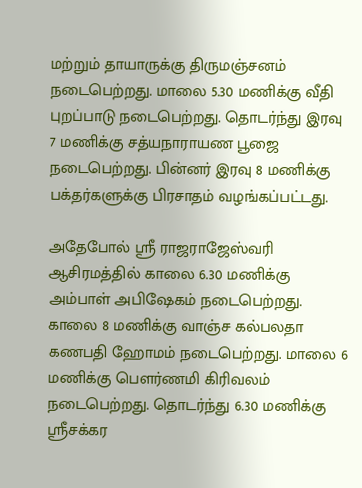மற்றும் தாயாருக்கு திருமஞ்சனம் நடைபெற்றது. மாலை 5.30 மணிக்கு வீதி புறப்பாடு நடைபெற்றது. தொடர்ந்து இரவு 7 மணிக்கு சத்யநாராயண பூஜை நடைபெற்றது. பின்னர் இரவு 8 மணிக்கு பக்தர்களுக்கு பிரசாதம் வழங்கப்பட்டது.

அதேபோல் ஸ்ரீ ராஜராஜேஸ்வரி ஆசிரமத்தில் காலை 6.30 மணிக்கு அம்பாள் அபிஷேகம் நடைபெற்றது. காலை 8 மணிக்கு வாஞ்ச கல்பலதா கணபதி ஹோமம் நடைபெற்றது. மாலை 6 மணிக்கு பௌர்ணமி கிரிவலம் நடைபெற்றது. தொடர்ந்து 6.30 மணிக்கு ஸ்ரீசக்கர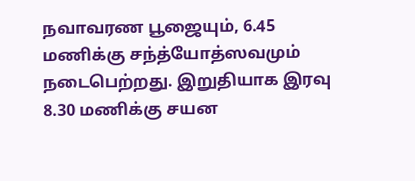நவாவரண பூஜையும், 6.45 மணிக்கு சந்த்யோத்ஸவமும் நடைபெற்றது. இறுதியாக இரவு 8.30 மணிக்கு சயன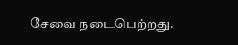சேவை நடைபெற்றது.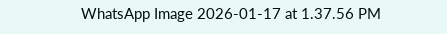WhatsApp Image 2026-01-17 at 1.37.56 PM